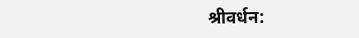श्रीवर्धन: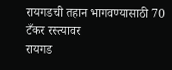रायगडची तहान भागवण्यासाठी 70 टँकर रस्त्यावर
रायगड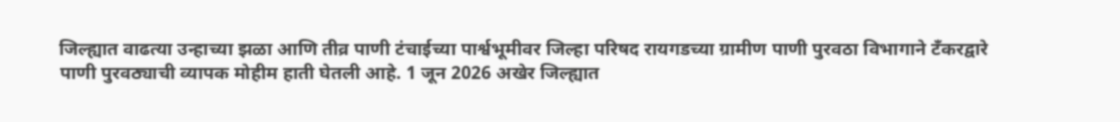जिल्ह्यात वाढत्या उन्हाच्या झळा आणि तीव्र पाणी टंचाईच्या पार्श्वभूमीवर जिल्हा परिषद रायगडच्या ग्रामीण पाणी पुरवठा विभागाने टँकरद्वारे पाणी पुरवठ्याची व्यापक मोहीम हाती घेतली आहे. 1 जून 2026 अखेर जिल्ह्यात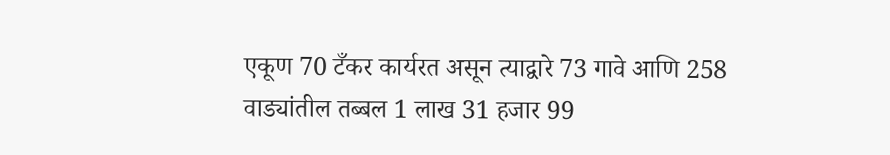एकूण 70 टँकर कार्यरत असून त्याद्वारे 73 गावे आणि 258 वाड्यांतील तब्बल 1 लाख 31 हजार 99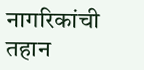नागरिकांची तहान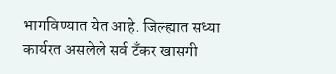भागविण्यात येत आहे. जिल्ह्यात सध्या कार्यरत असलेले सर्व टँकर खासगी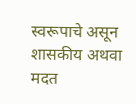स्वरूपाचे असून शासकीय अथवा मदत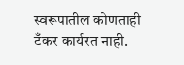स्वरूपातील कोणताही टँकर कार्यरत नाही.